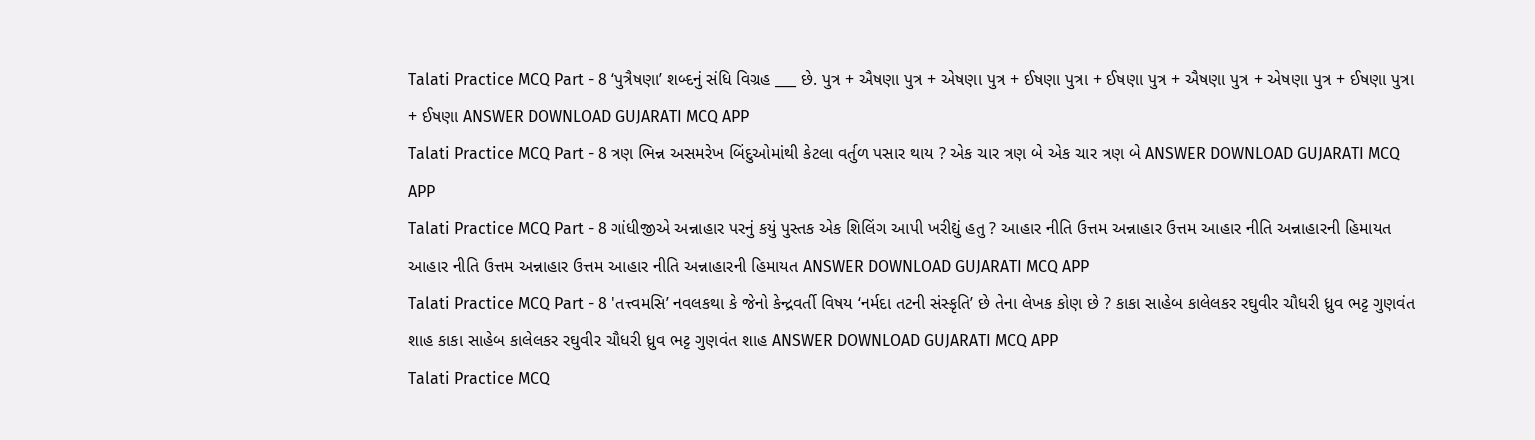Talati Practice MCQ Part - 8 ‘પુત્રૈષણા’ શબ્દનું સંધિ વિગ્રહ ___ છે. પુત્ર + ઐષણા પુત્ર + એષણા પુત્ર + ઈષણા પુત્રા + ઈષણા પુત્ર + ઐષણા પુત્ર + એષણા પુત્ર + ઈષણા પુત્રા + ઈષણા ANSWER DOWNLOAD GUJARATI MCQ APP
Talati Practice MCQ Part - 8 ત્રણ ભિન્ન અસમરેખ બિંદુઓમાંથી કેટલા વર્તુળ પસાર થાય ? એક ચાર ત્રણ બે એક ચાર ત્રણ બે ANSWER DOWNLOAD GUJARATI MCQ APP
Talati Practice MCQ Part - 8 ગાંધીજીએ અન્નાહાર પરનું કયું પુસ્તક એક શિલિંગ આપી ખરીદ્યું હતુ ? આહાર નીતિ ઉત્તમ અન્નાહાર ઉત્તમ આહાર નીતિ અન્નાહારની હિમાયત આહાર નીતિ ઉત્તમ અન્નાહાર ઉત્તમ આહાર નીતિ અન્નાહારની હિમાયત ANSWER DOWNLOAD GUJARATI MCQ APP
Talati Practice MCQ Part - 8 'તત્ત્વમસિ’ નવલકથા કે જેનો કેન્દ્રવર્તી વિષય ‘નર્મદા તટની સંસ્કૃતિ’ છે તેના લેખક કોણ છે ? કાકા સાહેબ કાલેલકર રઘુવીર ચૌધરી ધ્રુવ ભટ્ટ ગુણવંત શાહ કાકા સાહેબ કાલેલકર રઘુવીર ચૌધરી ધ્રુવ ભટ્ટ ગુણવંત શાહ ANSWER DOWNLOAD GUJARATI MCQ APP
Talati Practice MCQ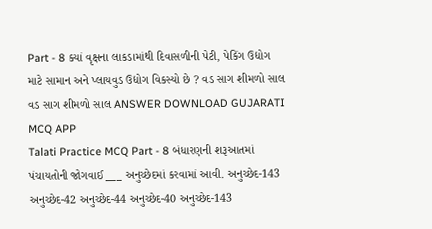Part - 8 ક્યાં વૃક્ષના લાકડામાંથી દિવાસળીની પેટી, પેકિંગ ઉદ્યોગ માટે સામાન અને પ્લાયવુડ ઉદ્યોગ વિકસ્યો છે ? વડ સાગ શીમળો સાલ વડ સાગ શીમળો સાલ ANSWER DOWNLOAD GUJARATI MCQ APP
Talati Practice MCQ Part - 8 બંધારણની શરૂઆતમાં પંચાયતોની જોગવાઈ ___ અનુચ્છેદમાં કરવામાં આવી. અનુચ્છેદ-143 અનુચ્છેદ-42 અનુચ્છેદ-44 અનુચ્છેદ-40 અનુચ્છેદ-143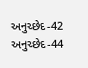અનુચ્છેદ-42 અનુચ્છેદ-44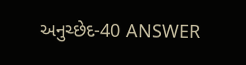અનુચ્છેદ-40 ANSWER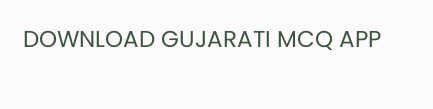DOWNLOAD GUJARATI MCQ APP